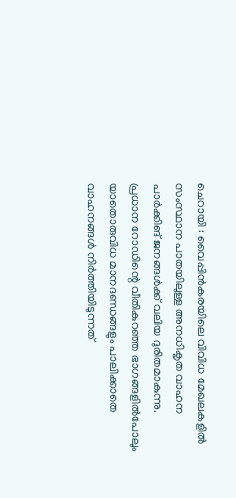ചെറായി : വൈപ്പിൻകരയിലെ വിവിധ മേഖലകളിൽ സംസ്ഥാന പാതയിലുള്ള അനധികൃത വാഹന പാർക്കിങ് ജനങ്ങൾക്ക് വലിയ ദുരിതമാകുന്നു.
പ്രധാന റോഡിന്റെ വീതികുറഞ്ഞ ഭാഗങ്ങളിൽപോലും യാതൊരുവിധ മാനദണ്ഡങ്ങളും പാലിക്കാതെ വാഹനങ്ങൾ നിർത്തിയിടുന്നത്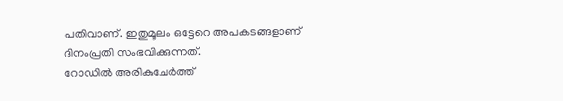പതിവാണ്. ഇതുമൂലം ഒട്ടേറെ അപകടങ്ങളാണ് ദിനംപ്രതി സംഭവിക്കുന്നത്.
റോഡിൽ അരികുചേർത്ത്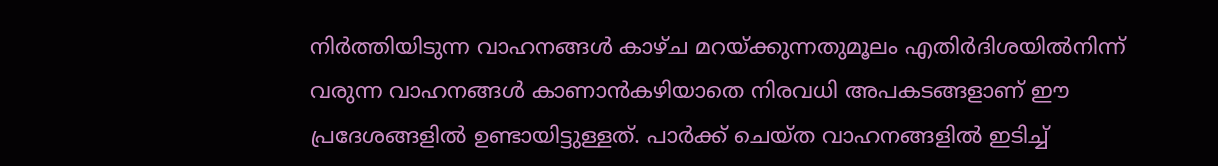നിർത്തിയിടുന്ന വാഹനങ്ങൾ കാഴ്ച മറയ്ക്കുന്നതുമൂലം എതിർദിശയിൽനിന്ന് വരുന്ന വാഹനങ്ങൾ കാണാൻകഴിയാതെ നിരവധി അപകടങ്ങളാണ് ഈ പ്രദേശങ്ങളിൽ ഉണ്ടായിട്ടുള്ളത്. പാർക്ക് ചെയ്ത വാഹനങ്ങളിൽ ഇടിച്ച്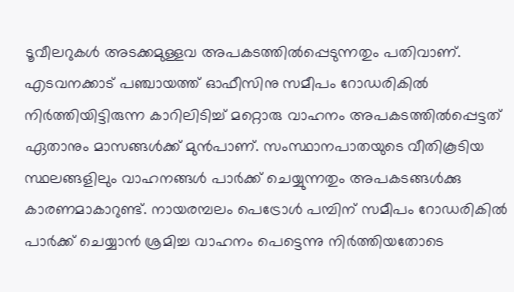ടൂവീലറുകൾ അടക്കമുള്ളവ അപകടത്തിൽപ്പെടുന്നതും പതിവാണ്.
എടവനക്കാട് പഞ്ചായത്ത് ഓഫീസിനു സമീപം റോഡരികിൽ നിർത്തിയിട്ടിരുന്ന കാറിലിടിച്ച് മറ്റൊരു വാഹനം അപകടത്തിൽപ്പെട്ടത് ഏതാനും മാസങ്ങൾക്ക് മുൻപാണ്. സംസ്ഥാനപാതയുടെ വീതികൂടിയ സ്ഥലങ്ങളിലും വാഹനങ്ങൾ പാർക്ക് ചെയ്യുന്നതും അപകടങ്ങൾക്കു കാരണമാകാറുണ്ട്. നായരമ്പലം പെട്രോൾ പമ്പിന് സമീപം റോഡരികിൽ പാർക്ക് ചെയ്യാൻ ശ്രമിച്ച വാഹനം പെട്ടെന്നു നിർത്തിയതോടെ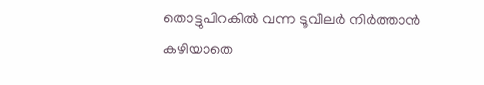തൊട്ടുപിറകിൽ വന്ന ടൂവീലർ നിർത്താൻ കഴിയാതെ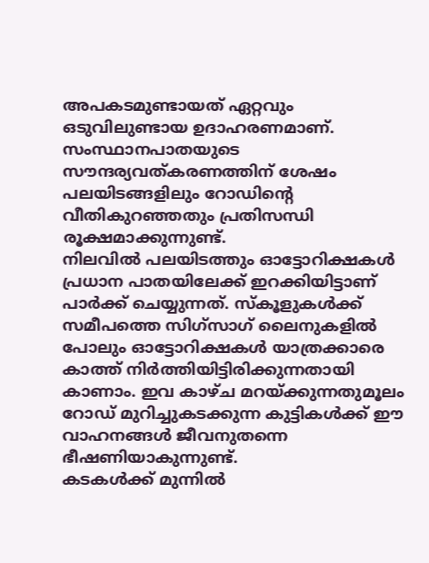അപകടമുണ്ടായത് ഏറ്റവും ഒടുവിലുണ്ടായ ഉദാഹരണമാണ്.
സംസ്ഥാനപാതയുടെ സൗന്ദര്യവത്കരണത്തിന് ശേഷം പലയിടങ്ങളിലും റോഡിന്റെ വീതികുറഞ്ഞതും പ്രതിസന്ധി രൂക്ഷമാക്കുന്നുണ്ട്.
നിലവിൽ പലയിടത്തും ഓട്ടോറിക്ഷകൾ പ്രധാന പാതയിലേക്ക് ഇറക്കിയിട്ടാണ് പാർക്ക് ചെയ്യുന്നത്. സ്കൂളുകൾക്ക് സമീപത്തെ സിഗ്സാഗ് ലൈനുകളിൽ പോലും ഓട്ടോറിക്ഷകൾ യാത്രക്കാരെ കാത്ത് നിർത്തിയിട്ടിരിക്കുന്നതായി കാണാം. ഇവ കാഴ്ച മറയ്ക്കുന്നതുമൂലം റോഡ് മുറിച്ചുകടക്കുന്ന കുട്ടികൾക്ക് ഈ വാഹനങ്ങൾ ജീവനുതന്നെ ഭീഷണിയാകുന്നുണ്ട്.
കടകൾക്ക് മുന്നിൽ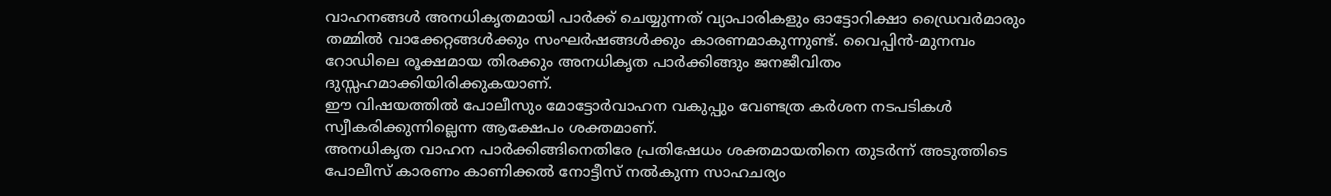വാഹനങ്ങൾ അനധികൃതമായി പാർക്ക് ചെയ്യുന്നത് വ്യാപാരികളും ഓട്ടോറിക്ഷാ ഡ്രൈവർമാരും തമ്മിൽ വാക്കേറ്റങ്ങൾക്കും സംഘർഷങ്ങൾക്കും കാരണമാകുന്നുണ്ട്. വൈപ്പിൻ-മുനമ്പം റോഡിലെ രൂക്ഷമായ തിരക്കും അനധികൃത പാർക്കിങ്ങും ജനജീവിതം ദുസ്സഹമാക്കിയിരിക്കുകയാണ്.
ഈ വിഷയത്തിൽ പോലീസും മോട്ടോർവാഹന വകുപ്പും വേണ്ടത്ര കർശന നടപടികൾ സ്വീകരിക്കുന്നില്ലെന്ന ആക്ഷേപം ശക്തമാണ്.
അനധികൃത വാഹന പാർക്കിങ്ങിനെതിരേ പ്രതിഷേധം ശക്തമായതിനെ തുടർന്ന് അടുത്തിടെ പോലീസ് കാരണം കാണിക്കൽ നോട്ടീസ് നൽകുന്ന സാഹചര്യം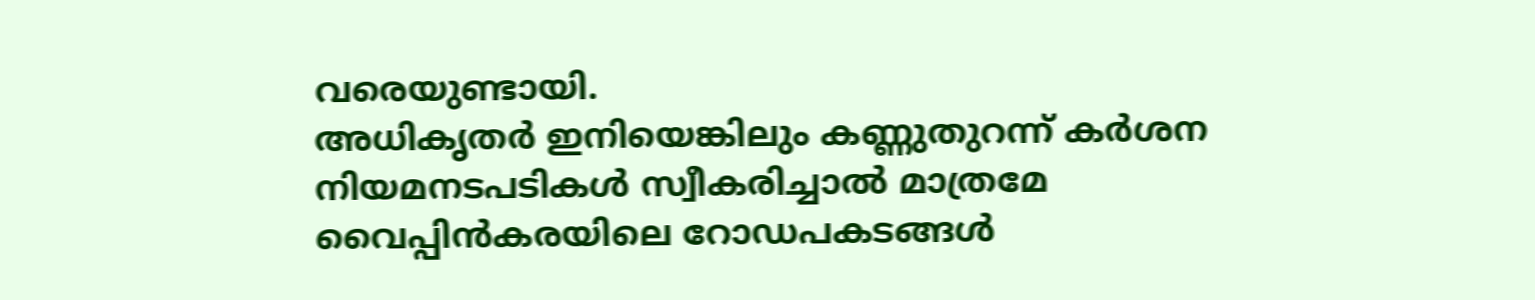വരെയുണ്ടായി.
അധികൃതർ ഇനിയെങ്കിലും കണ്ണുതുറന്ന് കർശന നിയമനടപടികൾ സ്വീകരിച്ചാൽ മാത്രമേ വൈപ്പിൻകരയിലെ റോഡപകടങ്ങൾ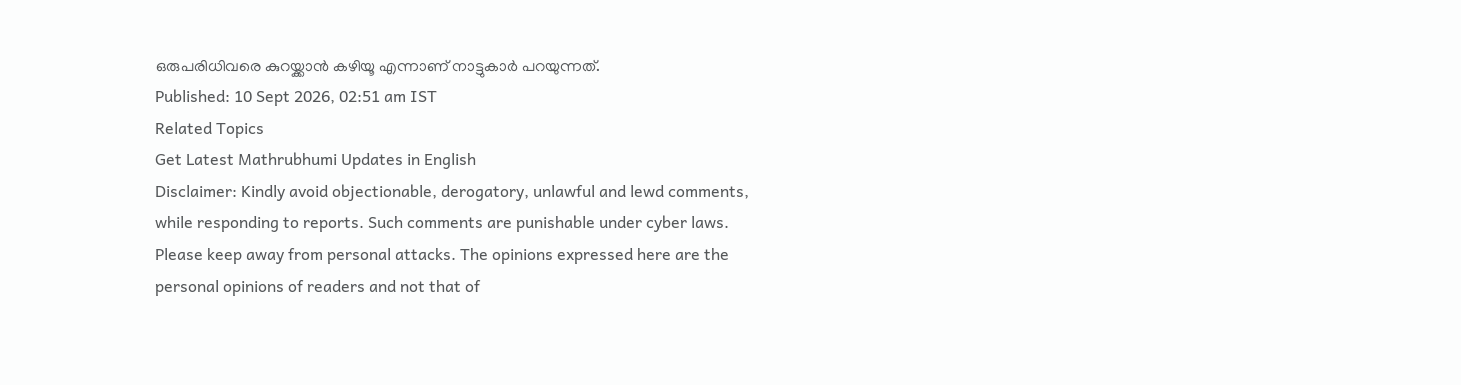ഒരുപരിധിവരെ കുറയ്ക്കാൻ കഴിയൂ എന്നാണ് നാട്ടുകാർ പറയുന്നത്.
Published: 10 Sept 2026, 02:51 am IST
Related Topics
Get Latest Mathrubhumi Updates in English
Disclaimer: Kindly avoid objectionable, derogatory, unlawful and lewd comments, while responding to reports. Such comments are punishable under cyber laws. Please keep away from personal attacks. The opinions expressed here are the personal opinions of readers and not that of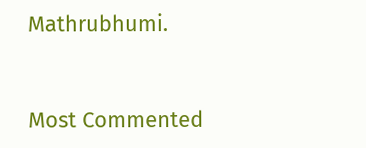Mathrubhumi.



Most Commented